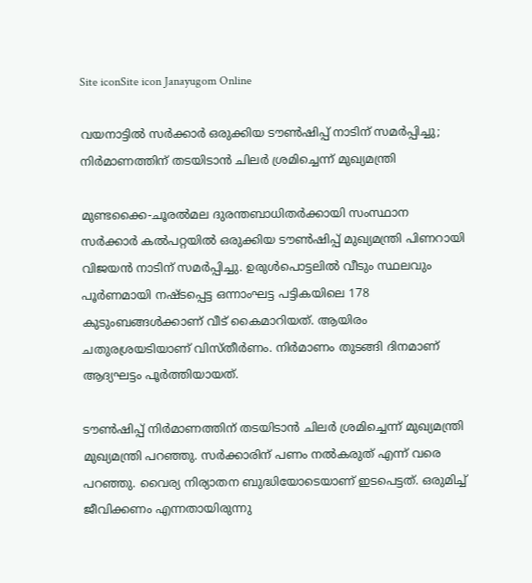Site iconSite icon Janayugom Online

വയനാട്ടിൽ സർക്കാർ ഒരുക്കിയ ടൗൺഷിപ്പ് നാടിന് സമർപ്പിച്ചു; നിർമാണത്തിന് തടയിടാൻ ചിലർ ശ്രമിച്ചെന്ന് മുഖ്യമന്ത്രി

മുണ്ടക്കൈ-ചൂരല്‍മല ദുരന്തബാധിതര്‍ക്കായി സംസ്ഥാന സർക്കാർ കൽപറ്റയിൽ ഒരുക്കിയ ടൗൺഷിപ്പ് മുഖ്യമന്ത്രി പിണറായി വിജയൻ നാടിന് സമർപ്പിച്ചു. ഉരുൾപൊട്ടലിൽ വീടും സ്ഥലവും പൂർണമായി നഷ്‌ടപ്പെട്ട ഒന്നാംഘട്ട പട്ടികയിലെ 178 കുടുംബങ്ങൾക്കാണ് വീട്‌ കൈമാറിയത്. ആയിരം ചതുരശ്രയടിയാണ്‌ വിസ്‌തീർണം. നിർമാണം തുടങ്ങി ദിനമാണ്‌ ആദ്യഘട്ടം പൂർത്തിയായത്‌.

ടൗൺഷിപ്പ് നിർമാണത്തിന് തടയിടാൻ ചിലർ ശ്രമിച്ചെന്ന് മുഖ്യമന്ത്രി മുഖ്യമന്ത്രി പറഞ്ഞു. സർക്കാരിന് പണം നൽകരുത് എന്ന് വരെ പറഞ്ഞു. വൈര്യ നിര്യാതന ബുദ്ധിയോടെയാണ് ഇടപെട്ടത്. ഒരുമിച്ച്‌ ജീവിക്കണം എന്നതായിരുന്നു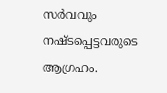സർവവും നഷ്‌ടപ്പെട്ടവരുടെ ആഗ്രഹം.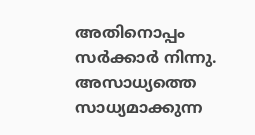അതിനൊപ്പം സർക്കാർ നിന്നു. അസാധ്യത്തെ സാധ്യമാക്കുന്ന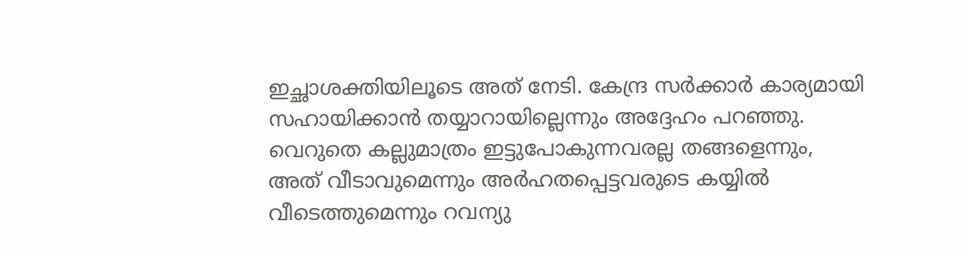ഇച്ഛാശക്തിയിലൂടെ അത്‌ നേടി. കേന്ദ്ര സർക്കാർ കാര്യമായി സഹായിക്കാൻ തയ്യാറായില്ലെന്നും അദ്ദേഹം പറഞ്ഞു. വെറുതെ കല്ലുമാത്രം ഇട്ടുപോകുന്നവരല്ല തങ്ങളെന്നും, അത് വീടാവുമെന്നും അര്‍ഹതപ്പെട്ടവരുടെ കയ്യില്‍ വീടെത്തുമെന്നും റവന്യു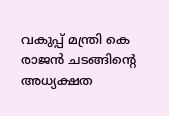വകുപ്പ് മന്ത്രി കെ രാജന്‍ ചടങ്ങിന്റെ അധ്യക്ഷത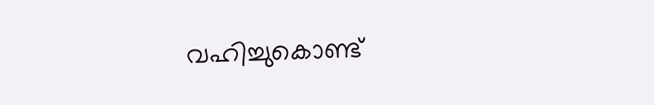വഹിച്ചുകൊണ്ട്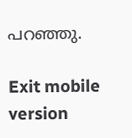പറഞ്ഞു.

Exit mobile version